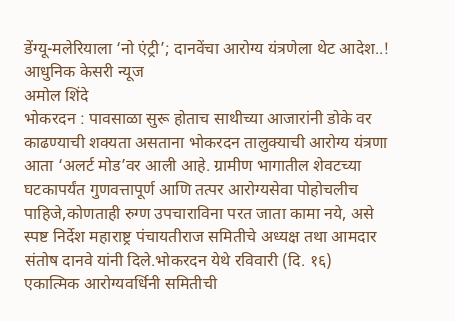डेंग्यू-मलेरियाला ‘नो एंट्री’; दानवेंचा आरोग्य यंत्रणेला थेट आदेश..!
आधुनिक केसरी न्यूज
अमोल शिंदे
भोकरदन : पावसाळा सुरू होताच साथीच्या आजारांनी डोके वर काढण्याची शक्यता असताना भोकरदन तालुक्याची आरोग्य यंत्रणा आता ‘अलर्ट मोड’वर आली आहे. ग्रामीण भागातील शेवटच्या घटकापर्यंत गुणवत्तापूर्ण आणि तत्पर आरोग्यसेवा पोहोचलीच पाहिजे,कोणताही रुग्ण उपचाराविना परत जाता कामा नये, असे स्पष्ट निर्देश महाराष्ट्र पंचायतीराज समितीचे अध्यक्ष तथा आमदार संतोष दानवे यांनी दिले.भोकरदन येथे रविवारी (दि. १६) एकात्मिक आरोग्यवर्धिनी समितीची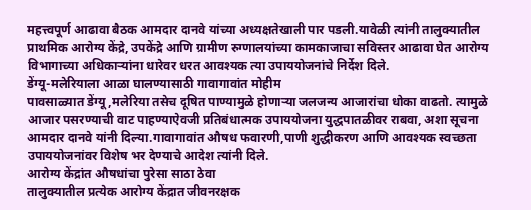महत्त्वपूर्ण आढावा बैठक आमदार दानवे यांच्या अध्यक्षतेखाली पार पडली.यावेळी त्यांनी तालुक्यातील प्राथमिक आरोग्य केंद्रे, उपकेंद्रे आणि ग्रामीण रुग्णालयांच्या कामकाजाचा सविस्तर आढावा घेत आरोग्य विभागाच्या अधिकाऱ्यांना धारेवर धरत आवश्यक त्या उपाययोजनांचे निर्देश दिले.
डेंग्यू-मलेरियाला आळा घालण्यासाठी गावागावांत मोहीम
पावसाळ्यात डेंग्यू,मलेरिया तसेच दूषित पाण्यामुळे होणाऱ्या जलजन्य आजारांचा धोका वाढतो. त्यामुळे आजार पसरण्याची वाट पाहण्याऐवजी प्रतिबंधात्मक उपाययोजना युद्धपातळीवर राबवा, अशा सूचना आमदार दानवे यांनी दिल्या.गावागावांत औषध फवारणी,पाणी शुद्धीकरण आणि आवश्यक स्वच्छता उपाययोजनांवर विशेष भर देण्याचे आदेश त्यांनी दिले.
आरोग्य केंद्रांत औषधांचा पुरेसा साठा ठेवा
तालुक्यातील प्रत्येक आरोग्य केंद्रात जीवनरक्षक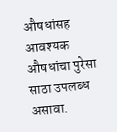औषधांसह आवश्यक औषधांचा पुरेसा साठा उपलब्ध असावा.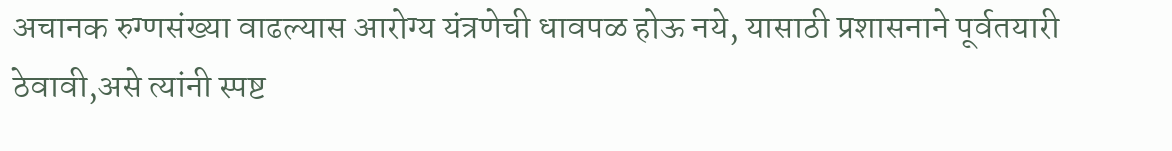अचानक रुग्णसंख्या वाढल्यास आरोग्य यंत्रणेची धावपळ होऊ नये, यासाठी प्रशासनाने पूर्वतयारी ठेवावी,असे त्यांनी स्पष्ट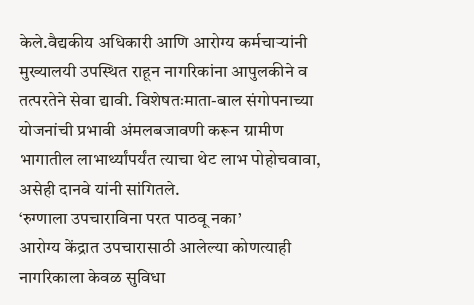केले.वैद्यकीय अधिकारी आणि आरोग्य कर्मचाऱ्यांनी मुख्यालयी उपस्थित राहून नागरिकांना आपुलकीने व तत्परतेने सेवा द्यावी. विशेषतःमाता-बाल संगोपनाच्या योजनांची प्रभावी अंमलबजावणी करून ग्रामीण भागातील लाभार्थ्यांपर्यंत त्याचा थेट लाभ पोहोचवावा, असेही दानवे यांनी सांगितले.
‘रुग्णाला उपचाराविना परत पाठवू नका’
आरोग्य केंद्रात उपचारासाठी आलेल्या कोणत्याही नागरिकाला केवळ सुविधा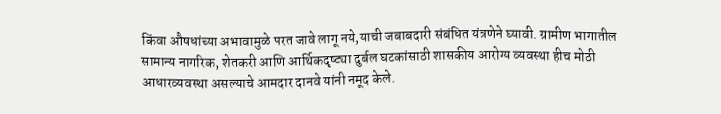किंवा औषधांच्या अभावामुळे परत जावे लागू नये,याची जबाबदारी संबंधित यंत्रणेने घ्यावी. ग्रामीण भागातील सामान्य नागरिक, शेतकरी आणि आर्थिकदृष्ट्या दुर्बल घटकांसाठी शासकीय आरोग्य व्यवस्था हीच मोठी आधारव्यवस्था असल्याचे आमदार दानवे यांनी नमूद केले.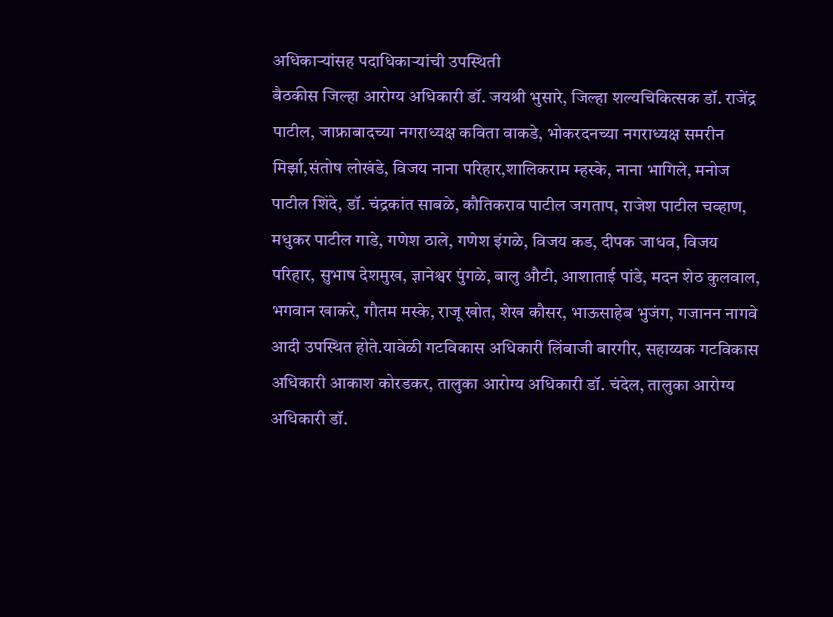अधिकाऱ्यांसह पदाधिकाऱ्यांची उपस्थिती
बैठकीस जिल्हा आरोग्य अधिकारी डॉ. जयश्री भुसारे, जिल्हा शल्यचिकित्सक डॉ. राजेंद्र पाटील, जाफ्राबादच्या नगराध्यक्ष कविता वाकडे, भोकरदनच्या नगराध्यक्ष समरीन मिर्झा,संतोष लोखंडे, विजय नाना परिहार,शालिकराम म्हस्के, नाना भागिले, मनोज पाटील शिंदे, डॉ. चंद्रकांत साबळे, कौतिकराव पाटील जगताप, राजेश पाटील चव्हाण, मधुकर पाटील गाडे, गणेश ठाले, गणेश इंगळे, विजय कड, दीपक जाधव, विजय परिहार, सुभाष देशमुख, ज्ञानेश्वर पुंगळे, बालु औटी, आशाताई पांडे, मदन शेठ कुलवाल, भगवान खाकरे, गौतम मस्के, राजू खोत, शेख कौसर, भाऊसाहेब भुजंग, गजानन नागवे आदी उपस्थित होते.यावेळी गटविकास अधिकारी लिंबाजी बारगीर, सहाय्यक गटविकास अधिकारी आकाश कोरडकर, तालुका आरोग्य अधिकारी डॉ. चंदेल, तालुका आरोग्य अधिकारी डॉ.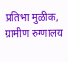प्रतिभा मुळीक, ग्रामीण रुग्णालय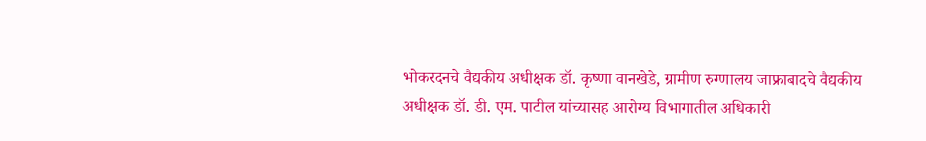भोकरदनचे वैद्यकीय अधीक्षक डॉ. कृष्णा वानखेडे, ग्रामीण रुग्णालय जाफ्राबादचे वैद्यकीय अधीक्षक डॉ. डी. एम. पाटील यांच्यासह आरोग्य विभागातील अधिकारी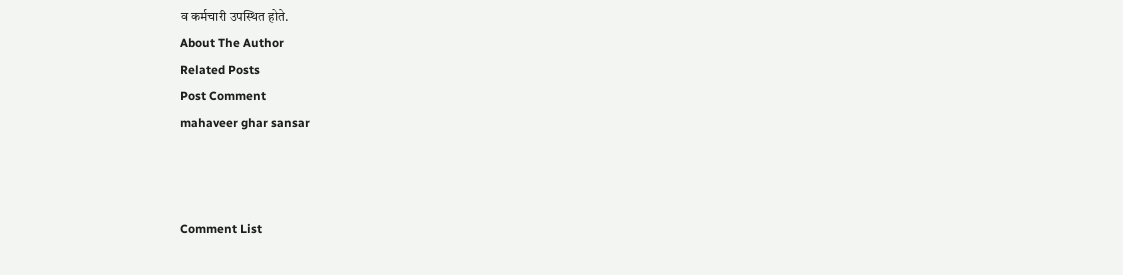व कर्मचारी उपस्थित होते.
About The Author
Related Posts
Post Comment
mahaveer ghar sansar



Comment List